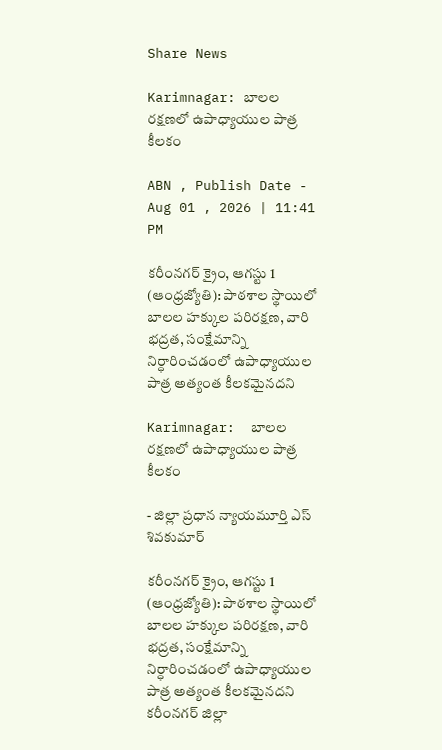Share News

Karimnagar: బాలల రక్షణలో ఉపాధ్యాయుల పాత్ర కీలకం

ABN , Publish Date - Aug 01 , 2026 | 11:41 PM

కరీంనగర్‌ క్రైం, ఆగస్టు 1 (ఆంధ్రజ్యోతి): పాఠశాల స్థాయిలో బాలల హక్కుల పరిరక్షణ, వారి భద్రత, సంక్షేమాన్ని నిర్ధారించడంలో ఉపాధ్యాయుల పాత్ర అత్యంత కీలకమైనదని

Karimnagar:  బాలల రక్షణలో ఉపాధ్యాయుల పాత్ర కీలకం

- జిల్లా ప్రధాన న్యాయమూర్తి ఎస్‌ శివకుమార్‌

కరీంనగర్‌ క్రైం, ఆగస్టు 1 (ఆంధ్రజ్యోతి): పాఠశాల స్థాయిలో బాలల హక్కుల పరిరక్షణ, వారి భద్రత, సంక్షేమాన్ని నిర్ధారించడంలో ఉపాధ్యాయుల పాత్ర అత్యంత కీలకమైనదని కరీంనగర్‌ జిల్లా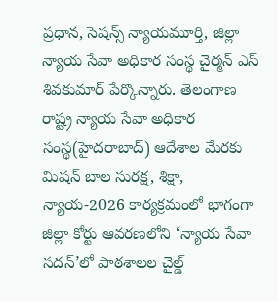ప్రధాన, సెషన్స్‌ న్యాయమూర్తి, జిల్లా న్యాయ సేవా అధికార సంస్థ చైర్మన్‌ ఎస్‌ శివకుమార్‌ పేర్కొన్నారు. తెలంగాణ రాష్ట్ర న్యాయ సేవా అధికార సంస్థ(హైదరాబాద్‌) ఆదేశాల మేరకు మిషన్‌ బాల సురక్ష, శిక్షా, న్యాయ-2026 కార్యక్రమంలో భాగంగా జిల్లా కోర్టు ఆవరణలోని ‘న్యాయ సేవా సదన్‌’లో పాఠశాలల చైల్డ్‌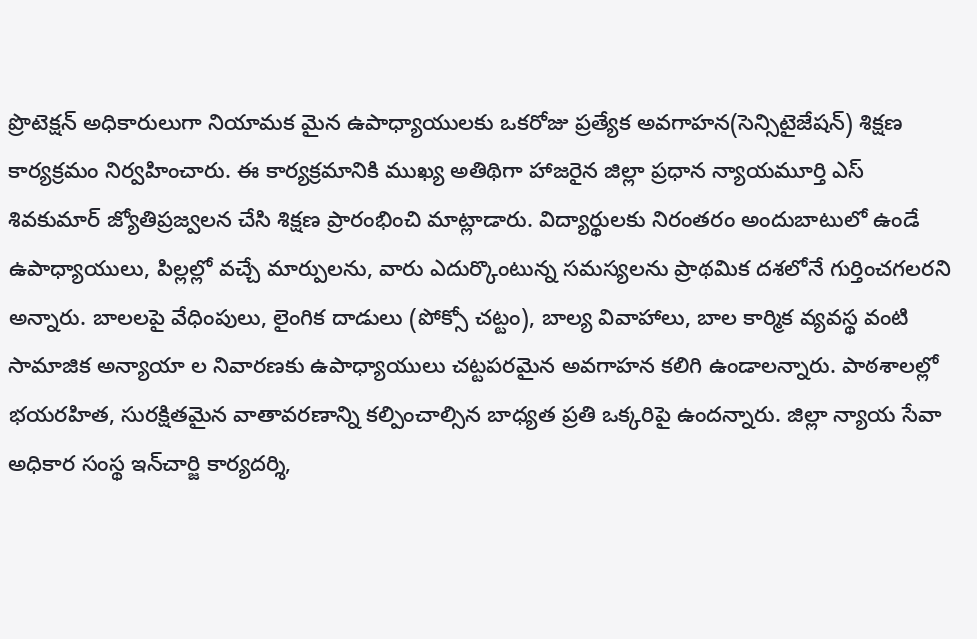ప్రొటెక్షన్‌ అధికారులుగా నియామక మైన ఉపాధ్యాయులకు ఒకరోజు ప్రత్యేక అవగాహన(సెన్సిటైజేషన్‌) శిక్షణ కార్యక్రమం నిర్వహించారు. ఈ కార్యక్రమానికి ముఖ్య అతిథిగా హాజరైన జిల్లా ప్రధాన న్యాయమూర్తి ఎస్‌ శివకుమార్‌ జ్యోతిప్రజ్వలన చేసి శిక్షణ ప్రారంభించి మాట్లాడారు. విద్యార్థులకు నిరంతరం అందుబాటులో ఉండే ఉపాధ్యాయులు, పిల్లల్లో వచ్చే మార్పులను, వారు ఎదుర్కొంటున్న సమస్యలను ప్రాథమిక దశలోనే గుర్తించగలరని అన్నారు. బాలలపై వేధింపులు, లైంగిక దాడులు (పోక్సో చట్టం), బాల్య వివాహాలు, బాల కార్మిక వ్యవస్థ వంటి సామాజిక అన్యాయా ల నివారణకు ఉపాధ్యాయులు చట్టపరమైన అవగాహన కలిగి ఉండాలన్నారు. పాఠశాలల్లో భయరహిత, సురక్షితమైన వాతావరణాన్ని కల్పించాల్సిన బాధ్యత ప్రతి ఒక్కరిపై ఉందన్నారు. జిల్లా న్యాయ సేవా అధికార సంస్థ ఇన్‌చార్జి కార్యదర్శి,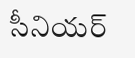సీనియర్‌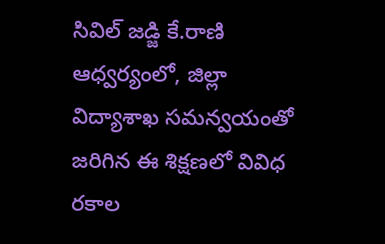సివిల్‌ జడ్జి కే.రాణి ఆధ్వర్యంలో, జిల్లా విద్యాశాఖ సమన్వయంతో జరిగిన ఈ శిక్షణలో వివిధ రకాల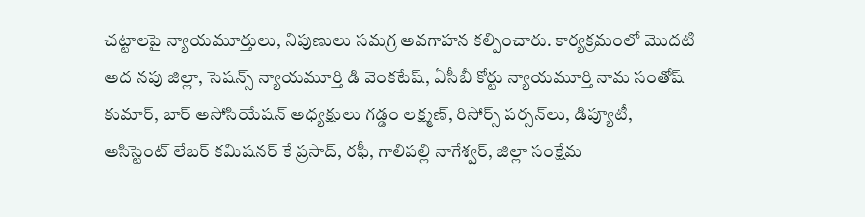చట్టాలపై న్యాయమూర్తులు, నిపుణులు సమగ్ర అవగాహన కల్పించారు. కార్యక్రమంలో మొదటి అద నపు జిల్లా, సెషన్స్‌ న్యాయమూర్తి డి వెంకటేష్‌, ఏసీబీ కోర్టు న్యాయమూర్తి నామ సంతోష్‌ కుమార్‌, బార్‌ అసోసియేషన్‌ అధ్యక్షులు గడ్డం లక్ష్మణ్‌, రిసోర్స్‌ పర్సన్‌లు, డిప్యూటీ, అసిస్టెంట్‌ లేబర్‌ కమిషనర్‌ కే ప్రసాద్‌, రఫీ, గాలిపల్లి నాగేశ్వర్‌, జిల్లా సంక్షేమ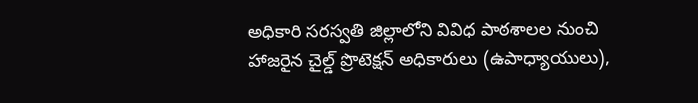అధికారి సరస్వతి జిల్లాలోని వివిధ పాఠశాలల నుంచి హాజరైన చైల్డ్‌ ప్రొటెక్షన్‌ అధికారులు (ఉపాధ్యాయులు),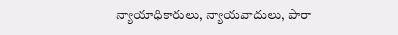న్యాయాధికారులు, న్యాయవాదులు, పారా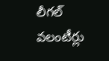లీగల్‌ వలంటీర్లు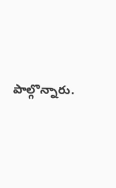పాల్గొన్నారు.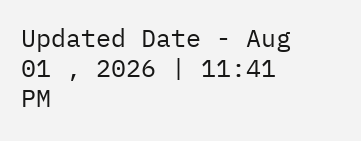Updated Date - Aug 01 , 2026 | 11:41 PM